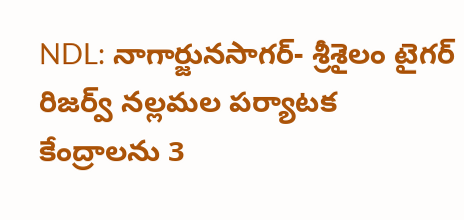NDL: నాగార్జునసాగర్- శ్రీశైలం టైగర్ రిజర్వ్ నల్లమల పర్యాటక కేంద్రాలను 3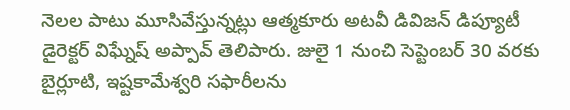నెలల పాటు మూసివేస్తున్నట్లు ఆత్మకూరు అటవీ డివిజన్ డిప్యూటీ డైరెక్టర్ విఘ్నేష్ అప్పావ్ తెలిపారు. జులై 1 నుంచి సెప్టెంబర్ 30 వరకు బైర్లూటి, ఇష్టకామేశ్వరి సఫారీలను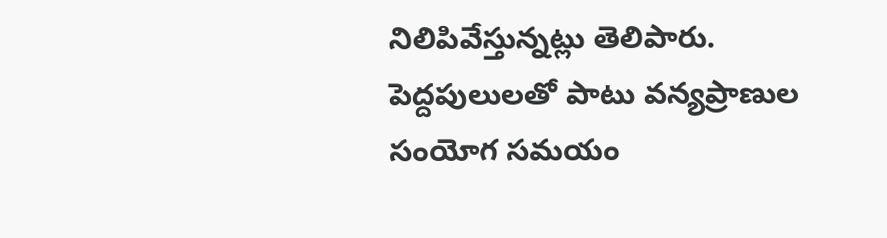నిలిపివేస్తున్నట్లు తెలిపారు. పెద్దపులులతో పాటు వన్యప్రాణుల సంయోగ సమయం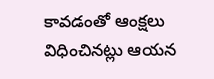కావడంతో ఆంక్షలు విధించినట్లు ఆయన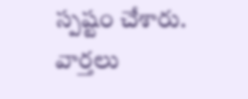స్పష్టం చేశారు.
వార్తలు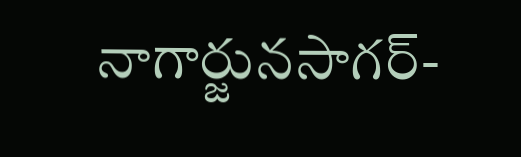నాగార్జునసాగర్-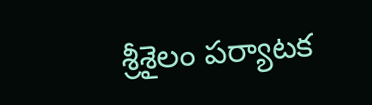శ్రీశైలం పర్యాటక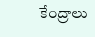కేంద్రాలు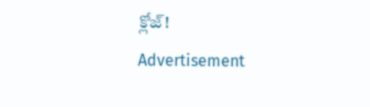క్లోజ్!
Advertisement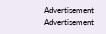Advertisement
Advertisement